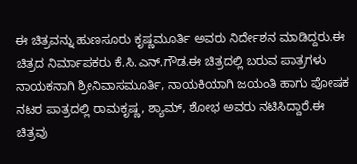ಈ ಚಿತ್ರವನ್ನು ಹುಣಸೂರು ಕೃಷ್ಣಮೂರ್ತಿ ಅವರು ನಿರ್ದೇಶನ ಮಾಡಿದ್ದರು.ಈ ಚಿತ್ರದ ನಿರ್ಮಾಪಕರು ಕೆ.ಸಿ.ಎನ್.ಗೌಡ.ಈ ಚಿತ್ರದಲ್ಲಿ ಬರುವ ಪಾತ್ರಗಳು ನಾಯಕನಾಗಿ ಶ್ರೀನಿವಾಸಮೂರ್ತಿ, ನಾಯಕಿಯಾಗಿ ಜಯಂತಿ ಹಾಗು ಪೋಷಕ ನಟರ ಪಾತ್ರದಲ್ಲಿ ರಾಮಕೃಷ್ಣ, ಶ್ಯಾಮ್, ಶೋಭ ಅವರು ನಟಿಸಿದ್ದಾರೆ.ಈ ಚಿತ್ರವು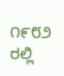೧೯೮೨ ರಲ್ಲಿ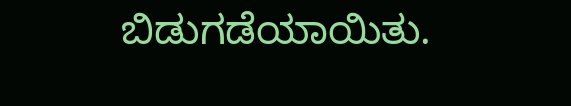ಬಿಡುಗಡೆಯಾಯಿತು.